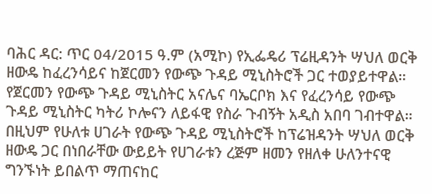ባሕር ዳር: ጥር 04/2015 ዓ.ም (አሚኮ) የኢፌዴሪ ፕሬዚዳንት ሣህለ ወርቅ ዘውዴ ከፈረንሳይና ከጀርመን የውጭ ጉዳይ ሚኒስትሮች ጋር ተወያይተዋል።
የጀርመን የውጭ ጉዳይ ሚኒስትር አናሌና ባኤርቦክ እና የፈረንሳይ የውጭ ጉዳይ ሚኒስትር ካትሪ ኮሎናን ለይፋዊ የስራ ጉብኝት አዲስ አበባ ገብተዋል።
በዚህም የሁለቱ ሀገራት የውጭ ጉዳይ ሚኒስትሮች ከፕሬዝዳንት ሣህለ ወርቅ ዘውዴ ጋር በነበራቸው ውይይት የሀገራቱን ረጅም ዘመን የዘለቀ ሁለንተናዊ ግንኙነት ይበልጥ ማጠናከር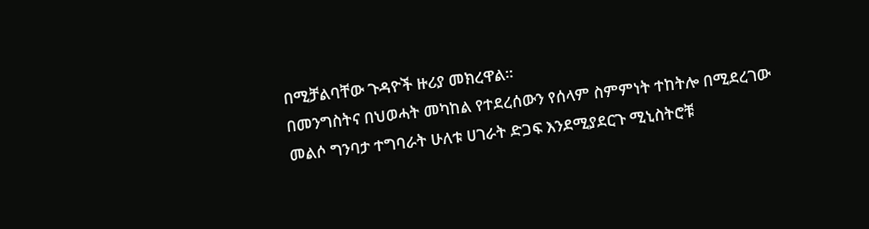በሚቻልባቸው ጉዳዮች ዙሪያ መክረዋል።
በመንግስትና በህወሓት መካከል የተደረሰውን የሰላም ስምምነት ተከትሎ በሚደረገው መልሶ ግንባታ ተግባራት ሁለቱ ሀገራት ድጋፍ እንደሚያደርጉ ሚኒስትሮቹ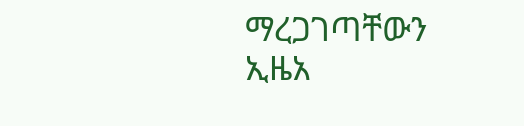ማረጋገጣቸውን ኢዜአ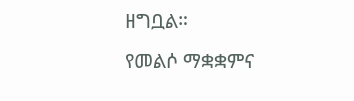ዘግቧል።
የመልሶ ማቋቋምና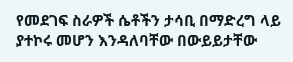የመደገፍ ስራዎች ሴቶችን ታሳቢ በማድረግ ላይ ያተኮሩ መሆን እንዳለባቸው በውይይታቸው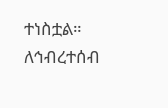ተነስቷል።
ለኅብረተሰብ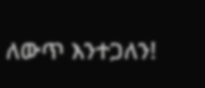ለውጥ እንተጋለን!